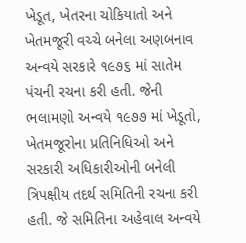ખેડૂત, ખેતરના ચોકિયાતો અને ખેતમજૂરી વચ્ચે બનેલા અણબનાવ અન્વયે સરકારે ૧૯૭૬ માં સાતેમ પંચની રચના કરી હતી. જેની ભલામણો અન્વયે ૧૯૭૭ માં ખેડૂતો, ખેતમજૂરોના પ્રતિનિધિઓ અને સરકારી અધિકારીઓની બનેલી ત્રિપક્ષીય તદર્થ સમિતિની રચના કરી હતી. જે સમિતિના અહેવાલ અન્વયે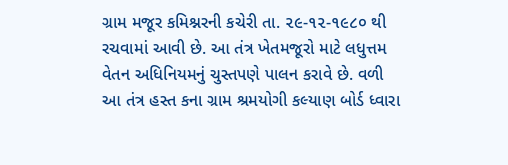ગ્રામ મજૂર કમિશ્નરની કચેરી તા. ૨૯-૧૨-૧૯૮૦ થી રચવામાં આવી છે. આ તંત્ર ખેતમજૂરો માટે લધુત્તમ વેતન અધિનિયમનું ચુસ્તપણે પાલન કરાવે છે. વળી આ તંત્ર હસ્ત કના ગ્રામ શ્રમયોગી કલ્યાણ બોર્ડ ધ્વારા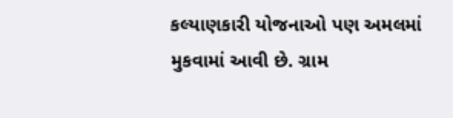કલ્યાણકારી યોજનાઓ પણ અમલમાં મુકવામાં આવી છે. ગ્રામ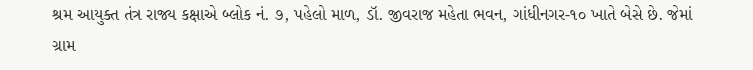શ્રમ આયુક્ત તંત્ર રાજ્ય કક્ષાએ બ્લોક નં. ૭, પહેલો માળ, ડૉ. જીવરાજ મહેતા ભવન, ગાંધીનગર-૧૦ ખાતે બેસે છે. જેમાં ગ્રામ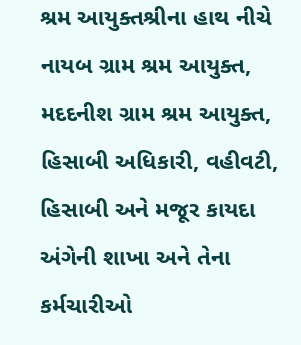શ્રમ આયુક્તશ્રીના હાથ નીચે નાયબ ગ્રામ શ્રમ આયુક્ત, મદદનીશ ગ્રામ શ્રમ આયુક્ત, હિસાબી અધિકારી, વહીવટી, હિસાબી અને મજૂર કાયદા અંગેની શાખા અને તેના કર્મચારીઓ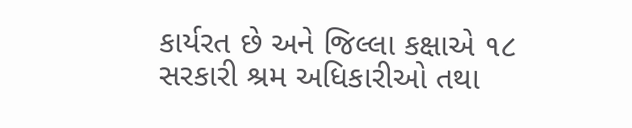કાર્યરત છે અને જિલ્લા કક્ષાએ ૧૮ સરકારી શ્રમ અધિકારીઓ તથા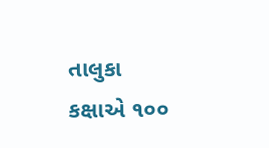તાલુકા કક્ષાએ ૧૦૦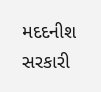મદદનીશ સરકારી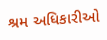શ્રમ અધિકારીઓ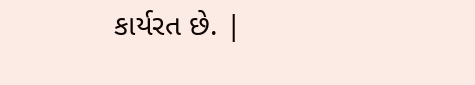કાર્યરત છે. |